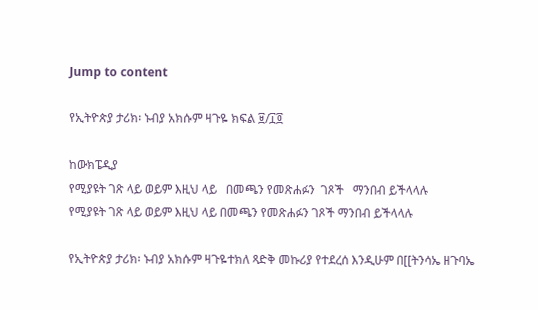Jump to content

የኢትዮጵያ ታሪክ፡ ኑብያ አክሱም ዛጉዬ ክፍል ፱/፲፬

ከውክፔዲያ
የሚያዩት ገጽ ላይ ወይም እዚህ ላይ   በመጫን የመጽሐፉን  ገጾች   ማንበብ ይችላላሉ
የሚያዩት ገጽ ላይ ወይም እዚህ ላይ በመጫን የመጽሐፉን ገጾች ማንበብ ይችላላሉ

የኢትዮጵያ ታሪክ፡ ኑብያ አክሱም ዛጉዬተክለ ጻድቅ መኩሪያ የተደረሰ እንዲሁም በ[[ትንሳኤ ዘጉባኤ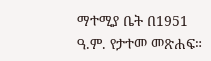ማተሚያ ቤት በ1951 ዓ.ም. የታተመ መጽሐፍ።